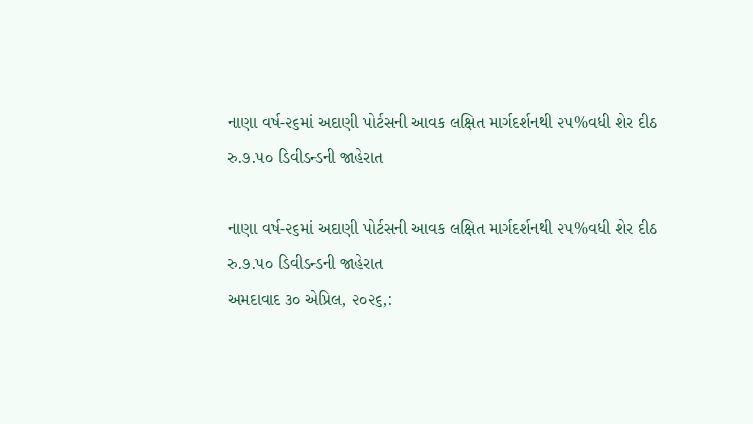નાણા વર્ષ-૨૬માં અદાણી પોર્ટસની આવક લક્ષિત માર્ગદર્શનથી ૨૫%વધી શેર દીઠ રુ.૭.૫૦ ડિવીડન્ડની જાહેરાત

નાણા વર્ષ-૨૬માં અદાણી પોર્ટસની આવક લક્ષિત માર્ગદર્શનથી ૨૫%વધી શેર દીઠ રુ.૭.૫૦ ડિવીડન્ડની જાહેરાત
અમદાવાદ ૩૦ એપ્રિલ, ૨૦૨૬,: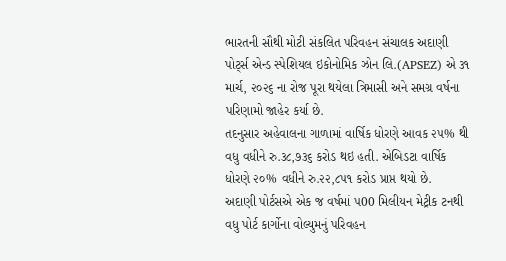ભારતની સૌથી મોટી સંકલિત પરિવહન સંચાલક અદાણી પોર્ટ્સ એન્ડ સ્પેશિયલ ઇકોનોમિક ઝોન લિ.(APSEZ) એ ૩૧ માર્ચ, ૨૦૨૬ ના રોજ પૂરા થયેલા ત્રિમાસી અને સમગ્ર વર્ષના પરિણામો જાહેર કર્યા છે.
તદનુસાર અહેવાલના ગાળામાં વાર્ષિક ધોરણે આવક ૨૫% થી વધુ વધીને રુ.૩૮,૭૩૬ કરોડ થઇ હતી. એબિડટા વાર્ષિક ધોરણે ૨૦% વધીને રુ.૨૨,૮૫૧ કરોડ પ્રાપ્ત થયો છે.
અદાણી પોર્ટસએ એક જ વર્ષમાં ૫00 મિલીયન મેટ્રીક ટનથી વધુ પોર્ટ કાર્ગોના વોલ્યુમનું પરિવહન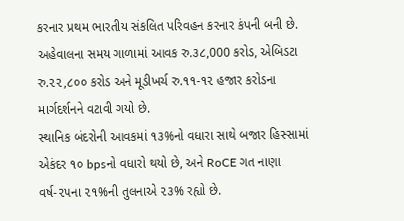કરનાર પ્રથમ ભારતીય સંકલિત પરિવહન કરનાર કંપની બની છે. અહેવાલના સમય ગાળામાં આવક રુ.૩૮,000 કરોડ, એબિડટા રુ.૨૨,૮૦૦ કરોડ અને મૂડીખર્ચ રુ.૧૧-૧૨ હજાર કરોડના માર્ગદર્શનને વટાવી ગયો છે.
સ્થાનિક બંદરોની આવકમાં ૧૩%નો વધારા સાથે બજાર હિસ્સામાં એકંદર ૧૦ bpsનો વધારો થયો છે, અને RoCE ગત નાણા વર્ષ-૨૫ના ૨૧%ની તુલનાએ ૨૩% રહ્યો છે.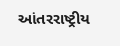આંતરરાષ્ટ્રીય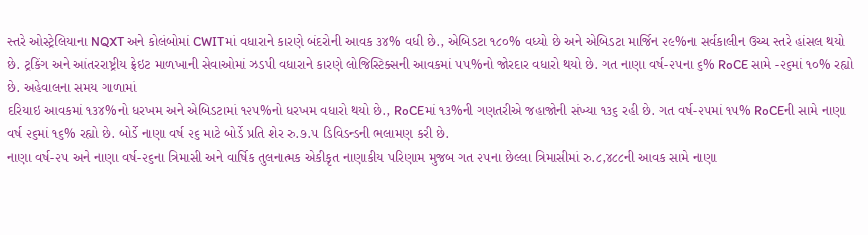સ્તરે ઓસ્ટ્રેલિયાના NQXT અને કોલંબોમાં CWITમાં વધારાને કારણે બંદરોની આવક ૩૪% વધી છે., એબિડટા ૧૮૦% વધ્યો છે અને એબિડટા માર્જિન ૨૯%ના સર્વકાલીન ઉચ્ચ સ્તરે હાંસલ થયો છે. ટ્રકિંગ અને આંતરરાષ્ટ્રીય ફ્રેઇટ માળખાની સેવાઓમાં ઝડપી વધારાને કારણે લોજિસ્ટિક્સની આવકમાં ૫૫%નો જોરદાર વધારો થયો છે. ગત નાણા વર્ષ-૨૫ના ૬% RoCE સામે -૨૬માં ૧૦% રહ્યો છે. અહેવાલના સમય ગાળામાં
દરિયાઇ આવકમાં ૧૩૪%નો ધરખમ અને એબિડટામાં ૧૨૫%નો ધરખમ વધારો થયો છે., RoCEમાં ૧૩%ની ગણતરીએ જહાજોની સંખ્યા ૧૩૬ રહી છે. ગત વર્ષ-૨૫માં ૧૫% RoCEની સામે નાણા વર્ષ ૨૬માં ૧૬% રહ્યો છે. બોર્ડે નાણા વર્ષ ૨૬ માટે બોર્ડે પ્રતિ શેર રુ.૭.૫ ડિવિડન્ડની ભલામણ કરી છે.
નાણા વર્ષ-૨૫ અને નાણા વર્ષ-૨૬ના ત્રિમાસી અને વાર્ષિક તુલનાત્મક એકીકૃત નાણાકીય પરિણામ મુજબ ગત ૨૫ના છેલ્લા ત્રિમાસીમાં રુ.૮,૪૮૮ની આવક સામે નાણા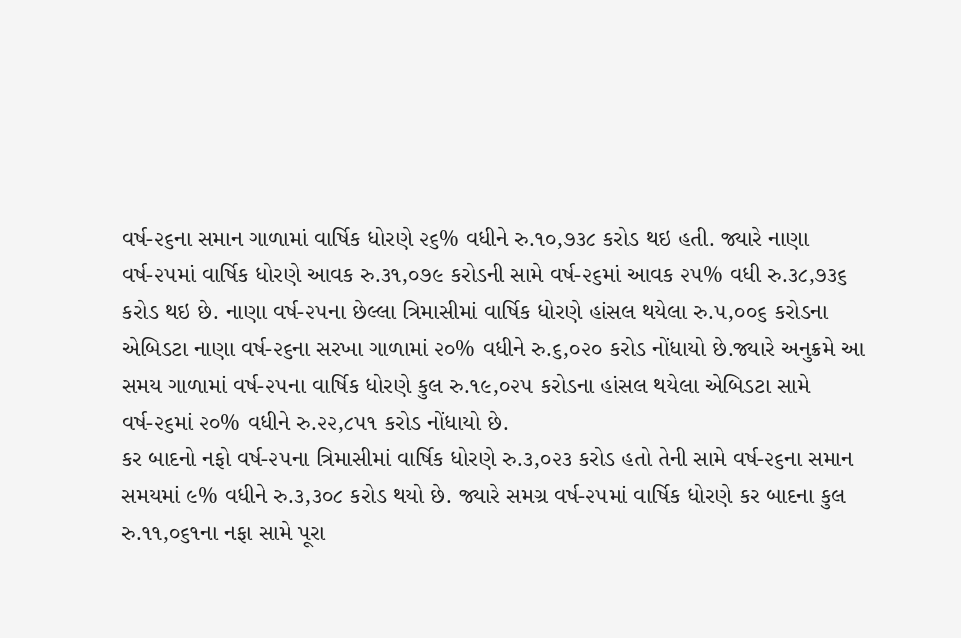વર્ષ-૨૬ના સમાન ગાળામાં વાર્ષિક ધોરણે ૨૬% વધીને રુ.૧૦,૭૩૮ કરોડ થઇ હતી. જ્યારે નાણા વર્ષ-૨૫માં વાર્ષિક ધોરણે આવક રુ.૩૧,૦૭૯ કરોડની સામે વર્ષ-૨૬માં આવક ૨૫% વધી રુ.૩૮,૭૩૬ કરોડ થઇ છે. નાણા વર્ષ-૨૫ના છેલ્લા ત્રિમાસીમાં વાર્ષિક ધોરણે હાંસલ થયેલા રુ.૫,૦૦૬ કરોડના એબિડટા નાણા વર્ષ-૨૬ના સરખા ગાળામાં ૨૦% વધીને રુ.૬,૦૨૦ કરોડ નોંધાયો છે.જ્યારે અનુક્રમે આ સમય ગાળામાં વર્ષ-૨૫ના વાર્ષિક ધોરણે કુલ રુ.૧૯,૦૨૫ કરોડના હાંસલ થયેલા એબિડટા સામે વર્ષ-૨૬માં ૨૦% વધીને રુ.૨૨,૮૫૧ કરોડ નોંધાયો છે.
કર બાદનો નફો વર્ષ-૨૫ના ત્રિમાસીમાં વાર્ષિક ધોરણે રુ.૩,૦૨૩ કરોડ હતો તેની સામે વર્ષ-૨૬ના સમાન સમયમાં ૯% વધીને રુ.૩,૩૦૮ કરોડ થયો છે. જ્યારે સમગ્ર વર્ષ-૨૫માં વાર્ષિક ધોરણે કર બાદના કુલ રુ.૧૧,૦૬૧ના નફા સામે પૂરા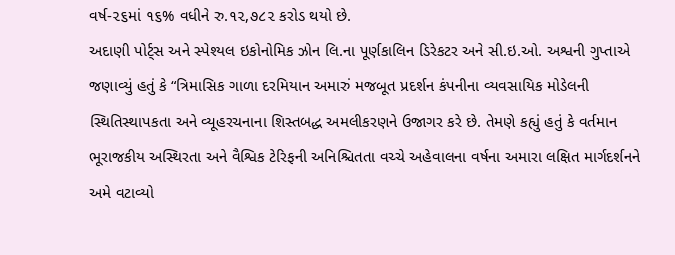વર્ષ-૨૬માં ૧૬% વધીને રુ.૧૨,૭૮૨ કરોડ થયો છે.
અદાણી પોર્ટ્સ અને સ્પેશ્યલ ઇકોનોમિક ઝોન લિ.ના પૂર્ણકાલિન ડિરેકટર અને સી.ઇ.ઓ. અશ્વની ગુપ્તાએ જણાવ્યું હતું કે “ત્રિમાસિક ગાળા દરમિયાન અમારું મજબૂત પ્રદર્શન કંપનીના વ્યવસાયિક મોડેલની સ્થિતિસ્થાપકતા અને વ્યૂહરચનાના શિસ્તબદ્ધ અમલીકરણને ઉજાગર કરે છે. તેમણે કહ્યું હતું કે વર્તમાન ભૂરાજકીય અસ્થિરતા અને વૈશ્વિક ટેરિફની અનિશ્ચિતતા વચ્ચે અહેવાલના વર્ષના અમારા લક્ષિત માર્ગદર્શનને અમે વટાવ્યો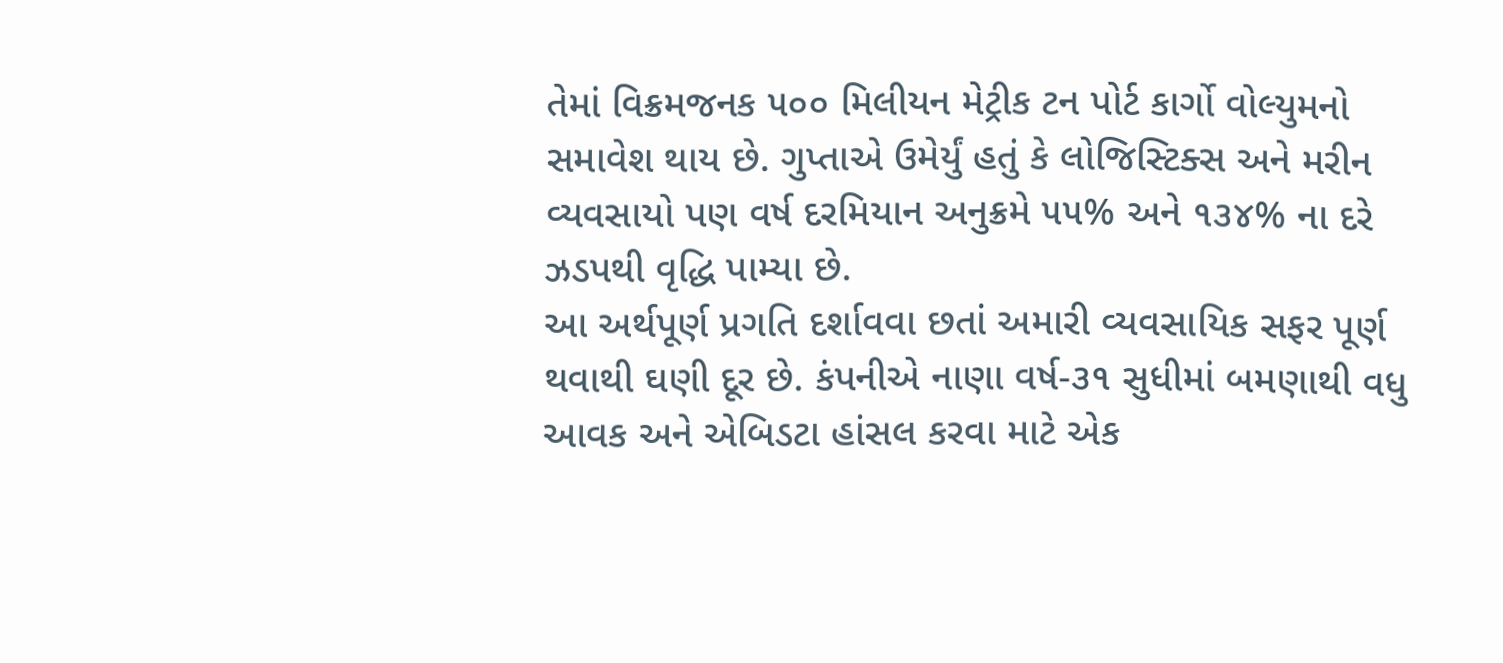તેમાં વિક્રમજનક ૫૦૦ મિલીયન મેટ્રીક ટન પોર્ટ કાર્ગો વોલ્યુમનો સમાવેશ થાય છે. ગુપ્તાએ ઉમેર્યું હતું કે લોજિસ્ટિક્સ અને મરીન વ્યવસાયો પણ વર્ષ દરમિયાન અનુક્રમે ૫૫% અને ૧૩૪% ના દરે ઝડપથી વૃદ્ધિ પામ્યા છે.
આ અર્થપૂર્ણ પ્રગતિ દર્શાવવા છતાં અમારી વ્યવસાયિક સફર પૂર્ણ થવાથી ઘણી દૂર છે. કંપનીએ નાણા વર્ષ-૩૧ સુધીમાં બમણાથી વધુ આવક અને એબિડટા હાંસલ કરવા માટે એક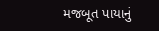મજબૂત પાયાનું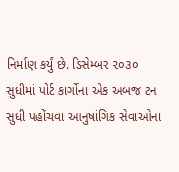નિર્માણ કર્યું છે. ડિસેમ્બર ૨૦૩૦ સુધીમાં પોર્ટ કાર્ગોના એક અબજ ટન સુધી પહોંચવા આનુષાંગિક સેવાઓના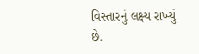વિસ્તારનું લક્ષ્ય રાખ્યું છે.